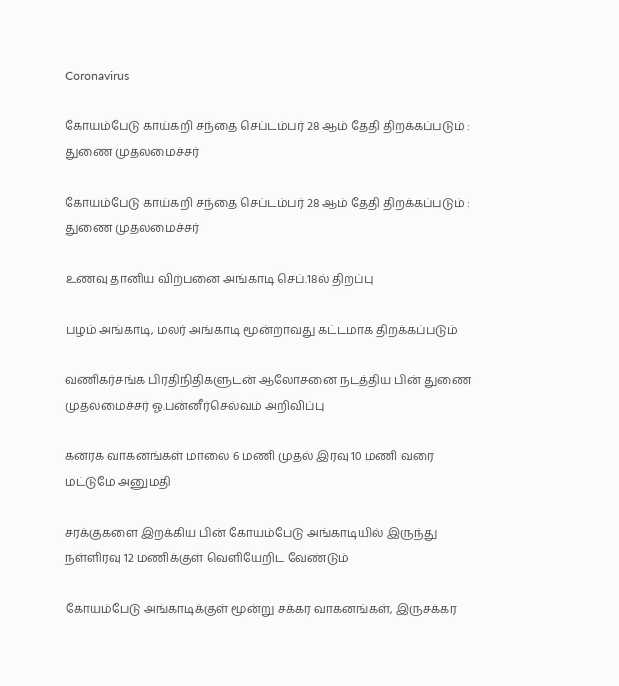Coronavirus

கோயம்பேடு காய்கறி சந்தை செப்டம்பர் 28 ஆம் தேதி திறக்கப்படும் : துணை முதலமைச்சர்

கோயம்பேடு காய்கறி சந்தை செப்டம்பர் 28 ஆம் தேதி திறக்கப்படும் : துணை முதலமைச்சர்

உணவு தானிய விற்பனை அங்காடி செப்.18ல் திறப்பு

பழம் அங்காடி, மலர் அங்காடி மூன்றாவது கட்டமாக திறக்கப்படும்

வணிகர்சங்க பிரதிநிதிகளுடன் ஆலோசனை நடத்திய பின் துணை முதலமைச்சர் ஓ.பன்னீர்செல்வம் அறிவிப்பு

கனரக வாகனங்கள் மாலை 6 மணி முதல் இரவு 10 மணி வரை மட்டுமே அனுமதி

சரக்குகளை இறக்கிய பின் கோயம்பேடு அங்காடியில் இருந்து நள்ளிரவு 12 மணிக்குள் வெளியேறிட வேண்டும்

கோயம்பேடு அங்காடிக்குள் மூன்று சக்கர வாகனங்கள், இருசக்கர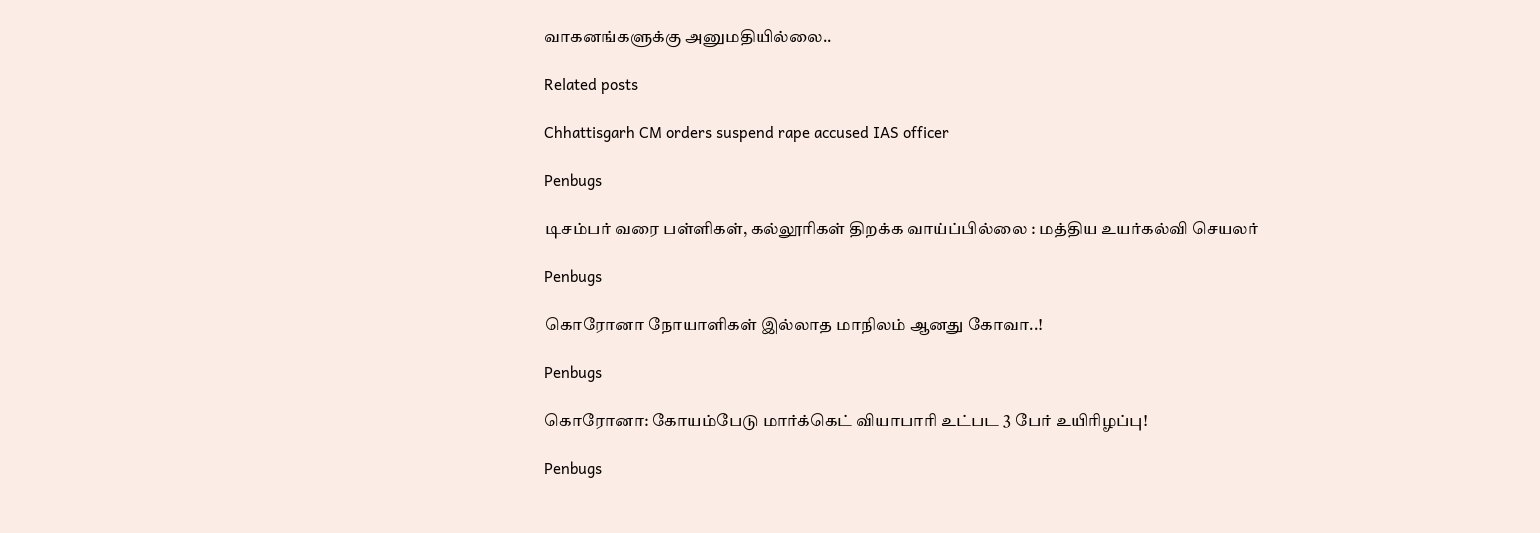வாகனங்களுக்கு அனுமதியில்லை..

Related posts

Chhattisgarh CM orders suspend rape accused IAS officer

Penbugs

டிசம்பர் வரை பள்ளிகள், கல்லூரிகள் திறக்க வாய்ப்பில்லை : மத்திய உயர்கல்வி செயலர்

Penbugs

கொரோனா நோயாளிகள் இல்லாத மாநிலம் ஆனது கோவா..!

Penbugs

கொரோனா: கோயம்பேடு மார்க்கெட் வியாபாரி உட்பட 3 பேர் உயிரிழப்பு!

Penbugs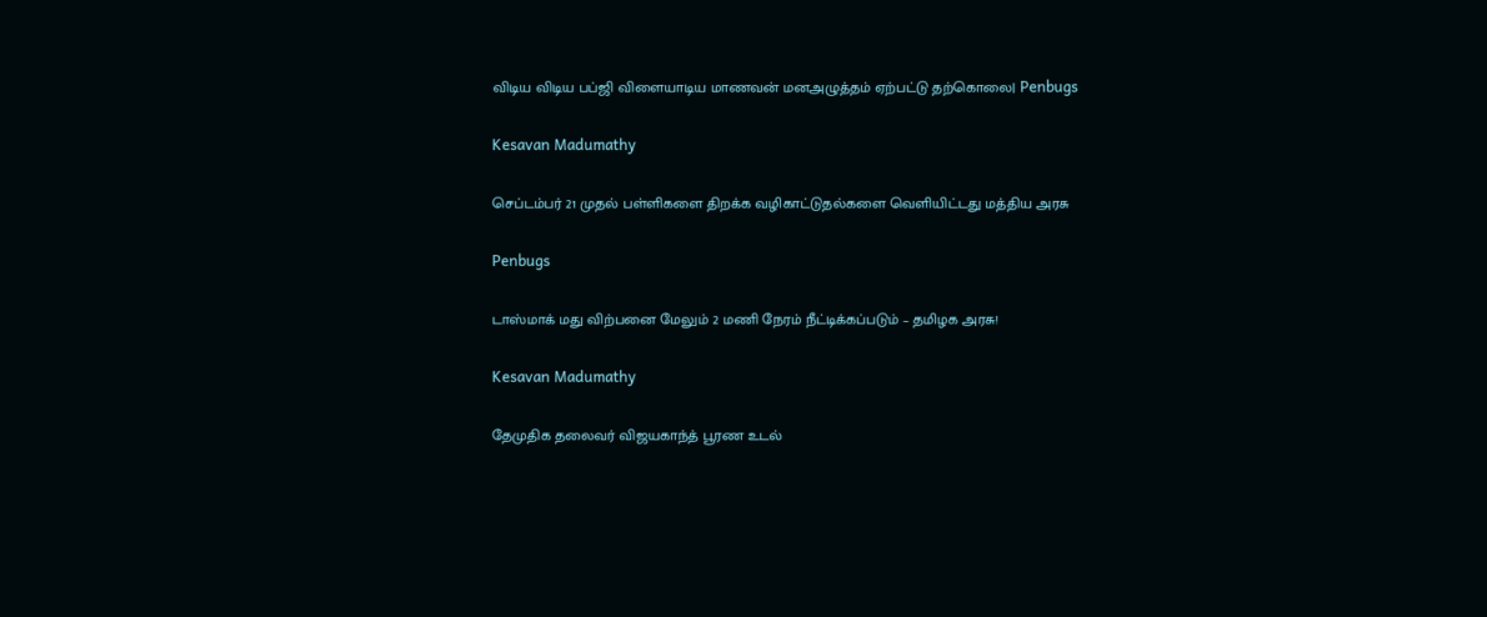விடிய விடிய பப்ஜி விளையாடிய மாணவன் மனஅழுத்தம் ஏற்பட்டு தற்கொலை| Penbugs

Kesavan Madumathy

செப்டம்பர் 21 முதல் பள்ளிகளை திறக்க வழிகாட்டுதல்களை வெளியிட்டது மத்திய அரசு

Penbugs

டாஸ்மாக் மது விற்பனை மேலும் 2 மணி நேரம் நீட்டிக்கப்படும் – தமிழக அரசு!

Kesavan Madumathy

தேமுதிக தலைவர் விஜயகாந்த் பூரண உடல்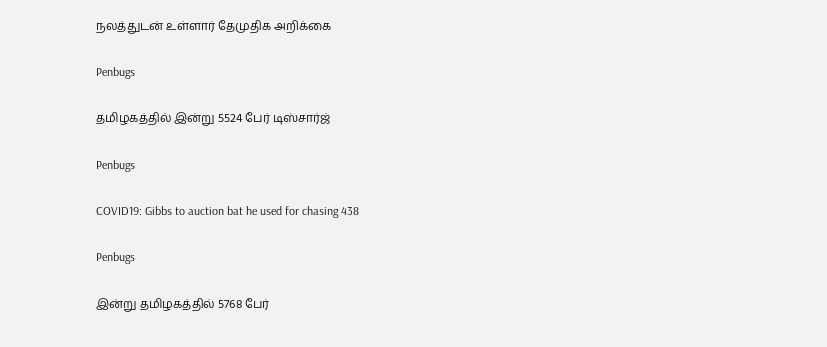நலத்துடன் உள்ளார் தேமுதிக அறிக்கை

Penbugs

தமிழகத்தில் இன்று 5524 பேர் டிஸ்சார்ஜ்

Penbugs

COVID19: Gibbs to auction bat he used for chasing 438

Penbugs

இன்று தமிழகத்தில் 5768 பேர்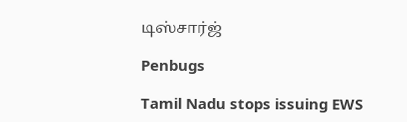டிஸ்சார்ஜ்

Penbugs

Tamil Nadu stops issuing EWS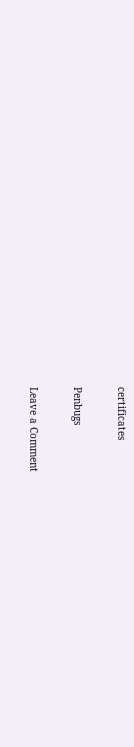certificates

Penbugs

Leave a Comment